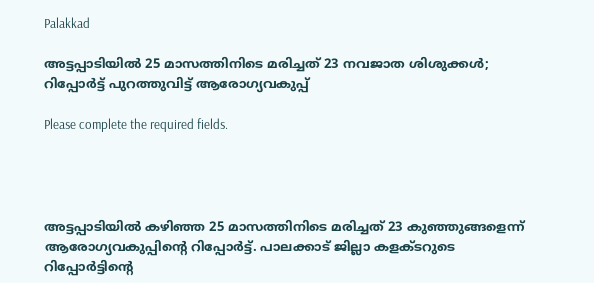Palakkad

അട്ടപ്പാടിയില്‍ 25 മാസത്തിനിടെ മരിച്ചത് 23 നവജാത ശിശുക്കള്‍; റിപ്പോര്‍ട്ട് പുറത്തുവിട്ട് ആരോഗ്യവകുപ്പ്

Please complete the required fields.




അട്ടപ്പാടിയില്‍ കഴിഞ്ഞ 25 മാസത്തിനിടെ മരിച്ചത് 23 കുഞ്ഞുങ്ങളെന്ന് ആരോഗ്യവകുപ്പിന്റെ റിപ്പോര്‍ട്ട്. പാലക്കാട് ജില്ലാ കളക്ടറുടെ റിപ്പോര്‍ട്ടിന്റെ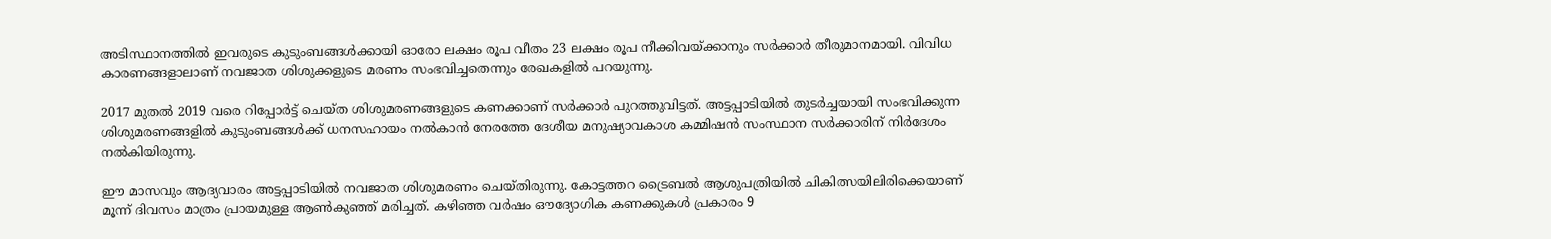അടിസ്ഥാനത്തില്‍ ഇവരുടെ കുടുംബങ്ങള്‍ക്കായി ഓരോ ലക്ഷം രൂപ വീതം 23 ലക്ഷം രൂപ നീക്കിവയ്ക്കാനും സര്‍ക്കാര്‍ തീരുമാനമായി. വിവിധ കാരണങ്ങളാലാണ് നവജാത ശിശുക്കളുടെ മരണം സംഭവിച്ചതെന്നും രേഖകളില്‍ പറയുന്നു.

2017 മുതല്‍ 2019 വരെ റിപ്പോര്‍ട്ട് ചെയ്ത ശിശുമരണങ്ങളുടെ കണക്കാണ് സര്‍ക്കാര്‍ പുറത്തുവിട്ടത്. അട്ടപ്പാടിയില്‍ തുടര്‍ച്ചയായി സംഭവിക്കുന്ന ശിശുമരണങ്ങളില്‍ കുടുംബങ്ങള്‍ക്ക് ധനസഹായം നല്‍കാന്‍ നേരത്തേ ദേശീയ മനുഷ്യാവകാശ കമ്മിഷന്‍ സംസ്ഥാന സര്‍ക്കാരിന് നിര്‍ദേശം നല്‍കിയിരുന്നു.

ഈ മാസവും ആദ്യവാരം അട്ടപ്പാടിയില്‍ നവജാത ശിശുമരണം ചെയ്തിരുന്നു. കോട്ടത്തറ ട്രൈബല്‍ ആശുപത്രിയില്‍ ചികിത്സയിലിരിക്കെയാണ് മൂന്ന് ദിവസം മാത്രം പ്രായമുള്ള ആണ്‍കുഞ്ഞ് മരിച്ചത്. കഴിഞ്ഞ വര്‍ഷം ഔദ്യോഗിക കണക്കുകള്‍ പ്രകാരം 9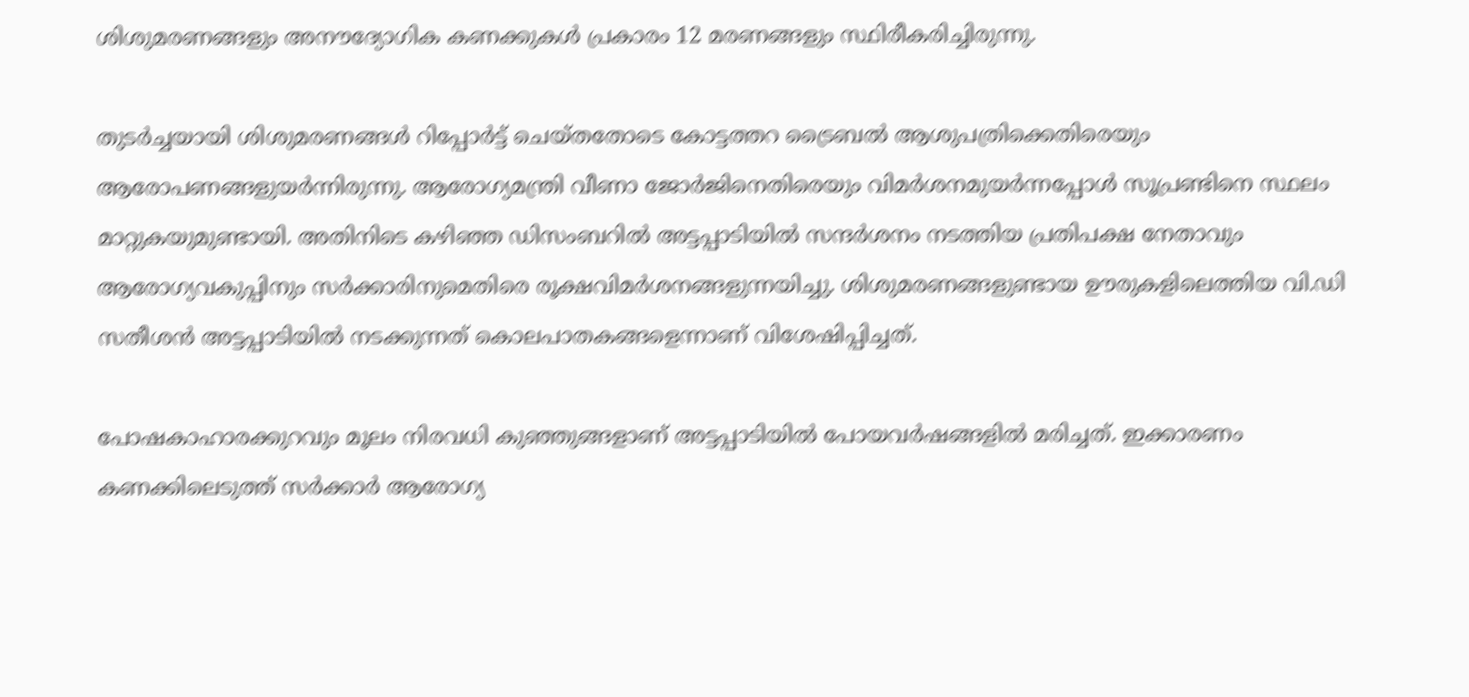ശിശുമരണങ്ങളും അനൗദ്യോഗിക കണക്കുകള്‍ പ്രകാരം 12 മരണങ്ങളും സ്ഥിരീകരിച്ചിരുന്നു.

തുടര്‍ച്ചയായി ശിശുമരണങ്ങള്‍ റിപ്പോര്‍ട്ട് ചെയ്തതോടെ കോട്ടത്തറ ട്രൈബല്‍ ആശുപത്രിക്കെതിരെയും ആരോപണങ്ങളുയര്‍ന്നിരുന്നു. ആരോഗ്യമന്ത്രി വീണാ ജോര്‍ജിനെതിരെയും വിമര്‍ശനമുയര്‍ന്നപ്പോള്‍ സൂപ്രണ്ടിനെ സ്ഥലം മാറ്റുകയുമുണ്ടായി. അതിനിടെ കഴിഞ്ഞ ഡിസംബറില്‍ അട്ടപ്പാടിയില്‍ സന്ദര്‍ശനം നടത്തിയ പ്രതിപക്ഷ നേതാവും ആരോഗ്യവകുപ്പിനും സര്‍ക്കാരിനുമെതിരെ രൂക്ഷവിമര്‍ശനങ്ങളുന്നയിച്ചു. ശിശുമരണങ്ങളുണ്ടായ ഊരുകളിലെത്തിയ വി.ഡി സതീശന്‍ അട്ടപ്പാടിയില്‍ നടക്കുന്നത് കൊലപാതകങ്ങളെന്നാണ് വിശേഷിപ്പിച്ചത്.

പോഷകാഹാരക്കുറവും മൂലം നിരവധി കുഞ്ഞുങ്ങളാണ് അട്ടപ്പാടിയില്‍ പോയവര്‍ഷങ്ങളില്‍ മരിച്ചത്. ഇക്കാരണം കണക്കിലെടുത്ത് സര്‍ക്കാര്‍ ആരോഗ്യ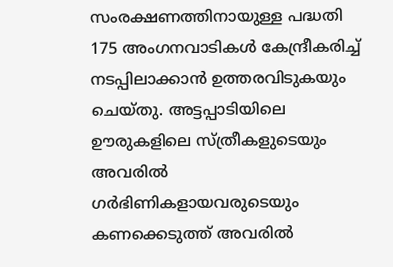സംരക്ഷണത്തിനായുള്ള പദ്ധതി 175 അംഗനവാടികള്‍ കേന്ദ്രീകരിച്ച് നടപ്പിലാക്കാന്‍ ഉത്തരവിടുകയും ചെയ്തു. അട്ടപ്പാടിയിലെ ഊരുകളിലെ സ്ത്രീകളുടെയും അവരില്‍ ഗര്‍ഭിണികളായവരുടെയും കണക്കെടുത്ത് അവരില്‍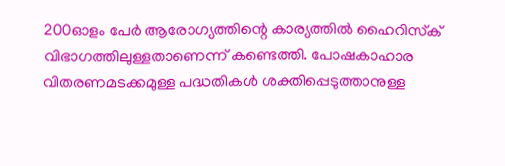200ഓളം പേര്‍ ആരോഗ്യത്തിന്റെ കാര്യത്തില്‍ ഹൈറിസ്‌ക് വിഭാഗത്തിലുള്ളതാണെന്ന് കണ്ടെത്തി. പോഷകാഹാര വിതരണമടക്കമുള്ള പദ്ധതികള്‍ ശക്തിപ്പെടുത്താനുള്ള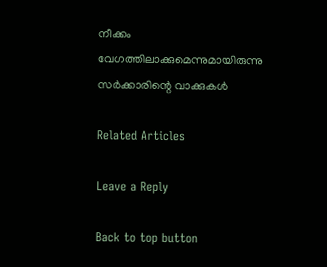നീക്കം വേഗത്തിലാക്കുമെന്നുമായിരുന്നു സര്‍ക്കാരിന്റെ വാക്കുകള്‍

Related Articles

Leave a Reply

Back to top button